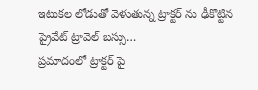ఇటుకల లోడుతో వెళుతున్న ట్రాక్టర్ ను ఢీకొట్టిన
ప్రైవేట్ ట్రావెల్ బస్సు…
ప్రమాదంలో ట్రాక్టర్ పై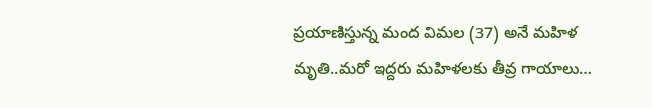ప్రయాణిస్తున్న మంద విమల (37) అనే మహిళ మృతి..మరో ఇద్దరు మహిళలకు తీవ్ర గాయాలు…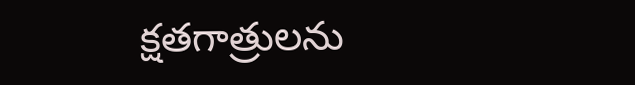క్షతగాత్రులను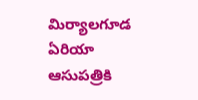మిర్యాలగూడ ఏరియా ఆసుపత్రికి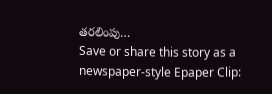తరలింపు…
Save or share this story as a newspaper-style Epaper Clip: